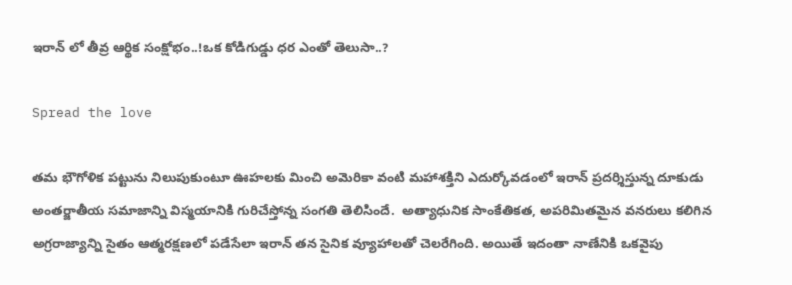ఇరాన్ లో తీవ్ర ఆర్థిక సంక్షోభం..!ఒక కోడిగుడ్డు ధర ఎంతో తెలుసా..?

Spread the love

తమ భౌగోళిక పట్టును నిలుపుకుంటూ ఊహలకు మించి అమెరికా వంటి మహాశక్తిని ఎదుర్కోవడంలో ఇరాన్ ప్రదర్శిస్తున్న దూకుడు  అంతర్జాతీయ సమాజాన్ని విస్మయానికి గురిచేస్తోన్న సంగతి తెలిసిందే.  అత్యాధునిక సాంకేతికత, అపరిమితమైన వనరులు కలిగిన అగ్రరాజ్యాన్ని సైతం ఆత్మరక్షణలో పడేసేలా ఇరాన్ తన సైనిక వ్యూహాలతో చెలరేగింది. అయితే ఇదంతా నాణేనికి ఒకవైపు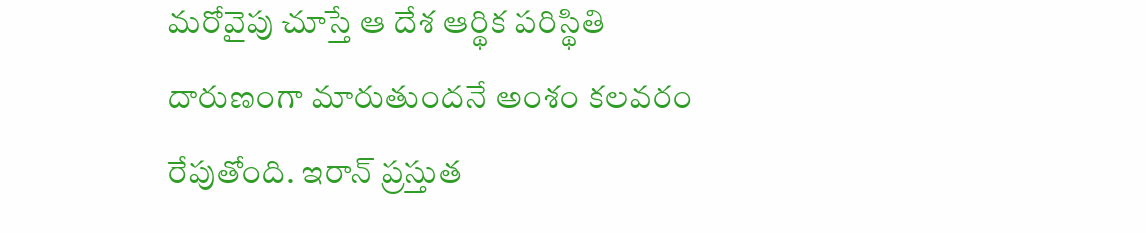మరోవైపు చూస్తే ఆ దేశ ఆర్థిక పరిస్థితి దారుణంగా మారుతుందనే అంశం కలవరం రేపుతోంది. ఇరాన్ ప్రస్తుత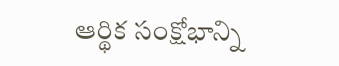ఆర్థిక సంక్షోభాన్ని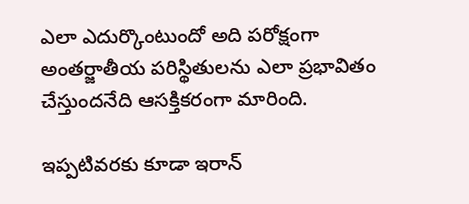ఎలా ఎదుర్కొంటుందో అది పరోక్షంగా అంతర్జాతీయ పరిస్థితులను ఎలా ప్రభావితం చేస్తుందనేది ఆసక్తికరంగా మారింది.

ఇప్పటివరకు కూడా ఇరాన్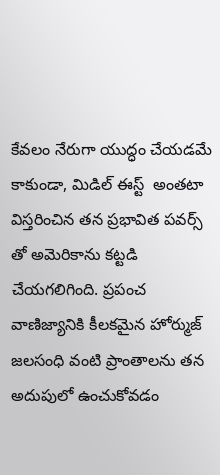కేవలం నేరుగా యుద్ధం చేయడమే కాకుండా, మిడిల్ ఈస్ట్  అంతటా విస్తరించిన తన ప్రభావిత పవర్స్ తో అమెరికాను కట్టడి చేయగలిగింది. ప్రపంచ వాణిజ్యానికి కీలకమైన హోర్ముజ్ జలసంధి వంటి ప్రాంతాలను తన అదుపులో ఉంచుకోవడం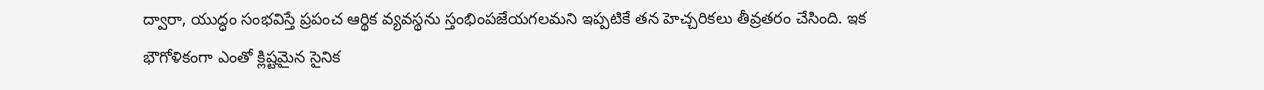ద్వారా, యుద్ధం సంభవిస్తే ప్రపంచ ఆర్థిక వ్యవస్థను స్తంభింపజేయగలమని ఇప్పటికే తన హెచ్చరికలు తీవ్రతరం చేసింది. ఇక  భౌగోళికంగా ఎంతో క్లిష్టమైన సైనిక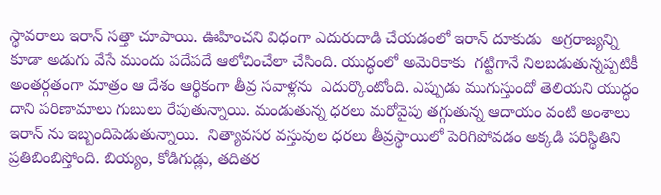స్థావరాలు ఇరాన్‌ సత్తా చూపాయి. ఊహించని విధంగా ఎదురుదాడి చేయడంలో ఇరాన్ దూకుడు  అగ్రరాజ్యన్ని కూడా అడుగు వేసే ముందు పదేపదే ఆలోచించేలా చేసింది. యుద్ధంలో అమెరికాకు  గట్టిగానే నిలబడుతున్నప్పటికీ అంతర్గతంగా మాత్రం ఆ దేశం ఆర్థికంగా తీవ్ర సవాళ్లను  ఎదుర్కొంటోంది. ఎప్పుడు ముగుస్తుందో తెలియని యుద్ధం దాని పరిణామాలు గుబులు రేపుతున్నాయి. మండుతున్న ధరలు మరోవైపు తగ్గుతున్న ఆదాయం వంటి అంశాలు ఇరాన్ ను ఇబ్బందిపెడుతున్నాయి.  నిత్యావసర వస్తువుల ధరలు తీవ్రస్థాయిలో పెరిగిపోవడం అక్కడి పరిస్థితిని ప్రతిబింబిస్తోంది. బియ్యం, కోడిగుడ్లు, తదితర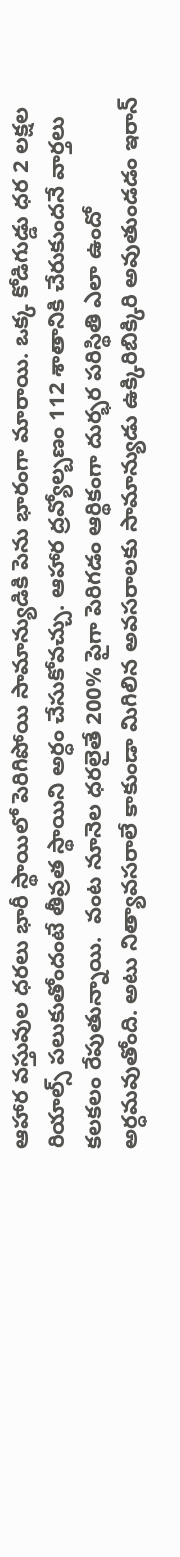ఆహార వస్తువుల ధరలు భారీ స్థాయిలో పెరిగిపోయి సామాన్యుడికి పెను భారంగా మారాయి. ఒక్క కోడిగుడ్డు ధర 2 లక్షల రియాల్స్ పలుకుతోందంటే తీవ్రత స్థాయిని అర్ధం చేసుకోవచ్చు. ఆహార ద్రవ్యోల్బణం 112 శాతానికి చేరుకుందనే వార్తలు కలకలం రేపుతున్నాయి.  వంట నూనెల ధరలైతే 200% పైగా పెరిగడం ఆర్థికంగా దుర్భర పరిస్థితి ఎలా ఉందో అర్ధమవుతోంది. అటు నిత్యావసరాలే కాకుండా మిగిలిన అవసరాలకు సామాన్యుడు ఉక్కిరిబిక్కిరి అవుతుండడం ఇరాన్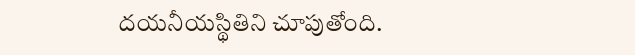దయనీయస్థితిని చూపుతోంది.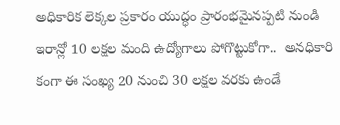అధికారిక లెక్కల ప్రకారం యుద్ధం ప్రారంభమైనప్పటి నుండి  ఇరాన్లో 10 లక్షల మంది ఉద్యోగాలు పోగొట్టుకోగా..  అనధికారి కంగా ఈ సంఖ్య 20 నుంచి 30 లక్షల వరకు ఉండే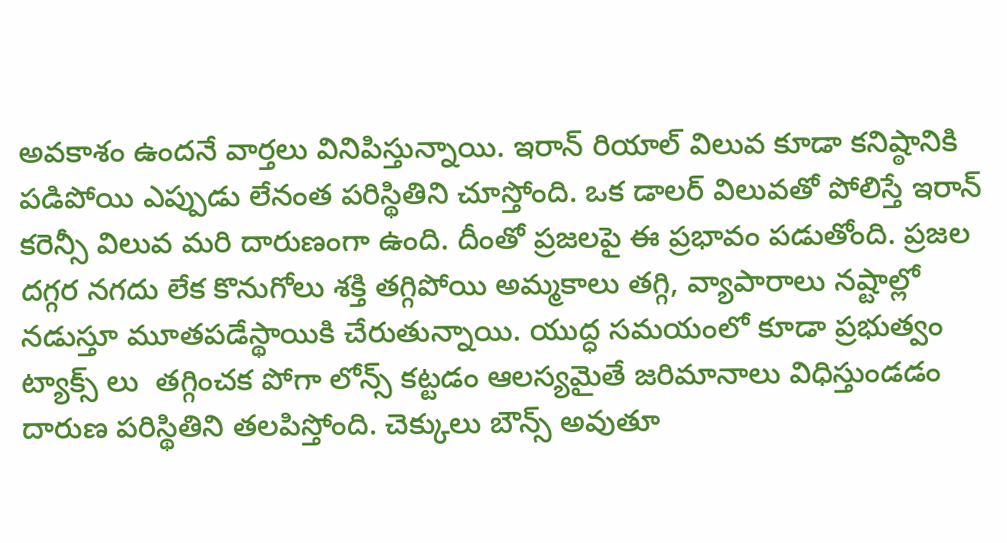అవకాశం ఉందనే వార్తలు వినిపిస్తున్నాయి. ఇరాన్ రియాల్ విలువ కూడా కనిష్ఠానికి పడిపోయి ఎప్పుడు లేనంత పరిస్థితిని చూస్తోంది. ఒక డాలర్ విలువతో పోలిస్తే ఇరాన్ కరెన్సీ విలువ మరి దారుణంగా ఉంది. దీంతో ప్రజలపై ఈ ప్రభావం పడుతోంది. ప్రజల దగ్గర నగదు లేక కొనుగోలు శక్తి తగ్గిపోయి అమ్మకాలు తగ్గి, వ్యాపారాలు నష్టాల్లో నడుస్తూ మూతపడేస్థాయికి చేరుతున్నాయి. యుద్ధ సమయంలో కూడా ప్రభుత్వం ట్యాక్స్ లు  తగ్గించక పోగా లోన్స్ కట్టడం ఆలస్యమైతే జరిమానాలు విధిస్తుండడం దారుణ పరిస్థితిని తలపిస్తోంది. చెక్కులు బౌన్స్ అవుతూ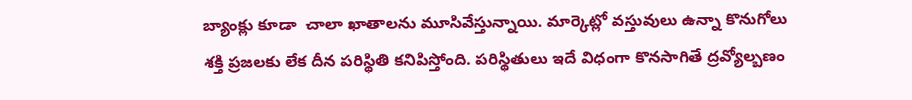బ్యాంక్లు కూడా  చాలా ఖాతాలను మూసివేస్తున్నాయి. మార్కెట్లో వస్తువులు ఉన్నా కొనుగోలు శక్తి ప్రజలకు లేక దీన పరిస్థితి కనిపిస్తోంది. పరిస్థితులు ఇదే విధంగా కొనసాగితే ద్రవ్యోల్బణం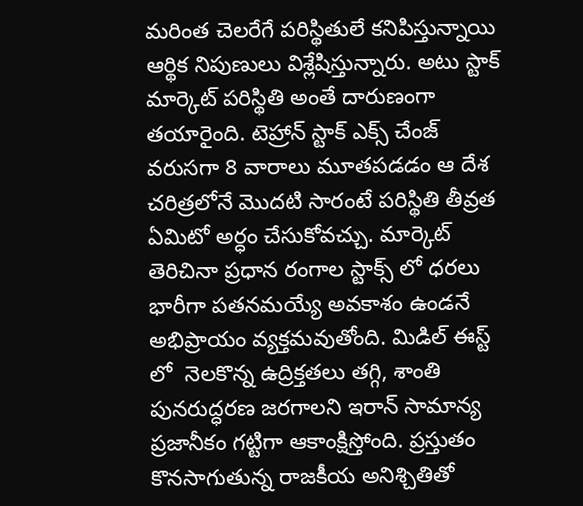మరింత చెలరేగే పరిస్థితులే కనిపిస్తున్నాయి ఆర్థిక నిపుణులు విశ్లేషిస్తున్నారు. అటు స్టాక్ మార్కెట్ పరిస్థితి అంతే దారుణంగా తయారైంది. టెహ్రాన్ స్టాక్ ఎక్స్ చేంజ్ వరుసగా 8 వారాలు మూతపడడం ఆ దేశ చరిత్రలోనే మొదటి సారంటే పరిస్థితి తీవ్రత ఏమిటో అర్ధం చేసుకోవచ్చు. మార్కెట్ తెరిచినా ప్రధాన రంగాల స్టాక్స్ లో ధరలు భారీగా పతనమయ్యే అవకాశం ఉండనే అభిప్రాయం వ్యక్తమవుతోంది. మిడిల్ ఈస్ట్ లో  నెలకొన్న ఉద్రిక్తతలు తగ్గి, శాంతి పునరుద్ధరణ జరగాలని ఇరాన్ సామాన్య ప్రజానీకం గట్టిగా ఆకాంక్షిస్తోంది. ప్రస్తుతం కొనసాగుతున్న రాజకీయ అనిశ్చితితో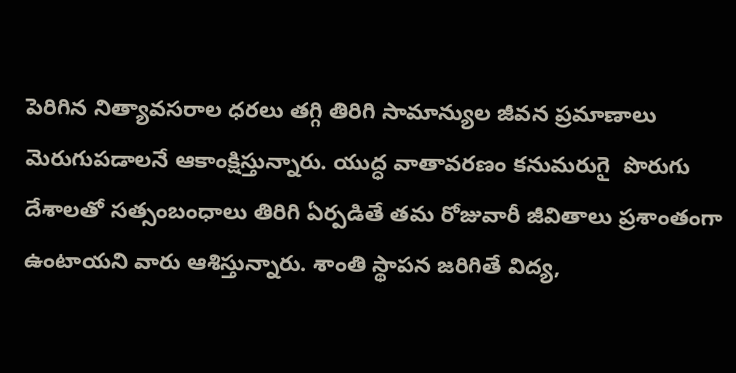పెరిగిన నిత్యావసరాల ధరలు తగ్గి తిరిగి సామాన్యుల జీవన ప్రమాణాలు మెరుగుపడాలనే ఆకాంక్షిస్తున్నారు. యుద్ధ వాతావరణం కనుమరుగై  పొరుగు దేశాలతో సత్సంబంధాలు తిరిగి ఏర్పడితే తమ రోజువారీ జీవితాలు ప్రశాంతంగా ఉంటాయని వారు ఆశిస్తున్నారు. శాంతి స్థాపన జరిగితే విద్య,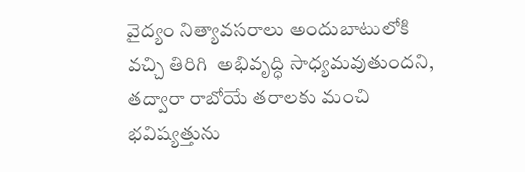వైద్యం నిత్యావసరాలు అందుబాటులోకి వచ్చి తిరిగి  అభివృద్ధి సాధ్యమవుతుందని, తద్వారా రాబోయే తరాలకు మంచి భవిష్యత్తును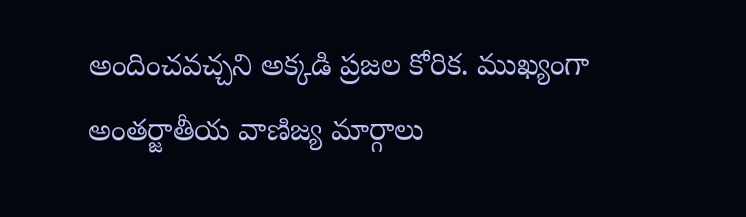అందించవచ్చని అక్కడి ప్రజల కోరిక. ముఖ్యంగా అంతర్జాతీయ వాణిజ్య మార్గాలు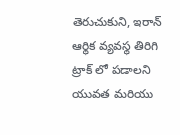తెరుచుకుని, ఇరాన్ ఆర్థిక వ్యవస్థ తిరిగి ట్రాక్ లో పడాలని  యువత మరియు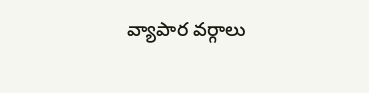వ్యాపార వర్గాలు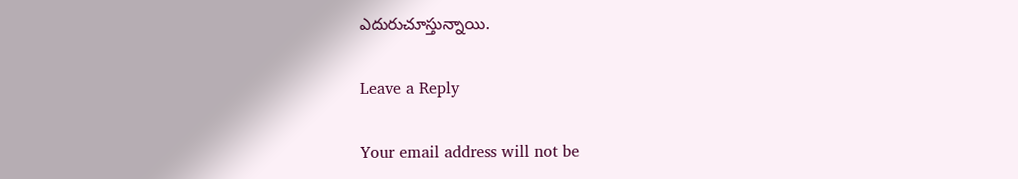ఎదురుచూస్తున్నాయి.

Leave a Reply

Your email address will not be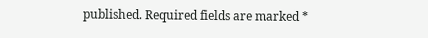published. Required fields are marked *